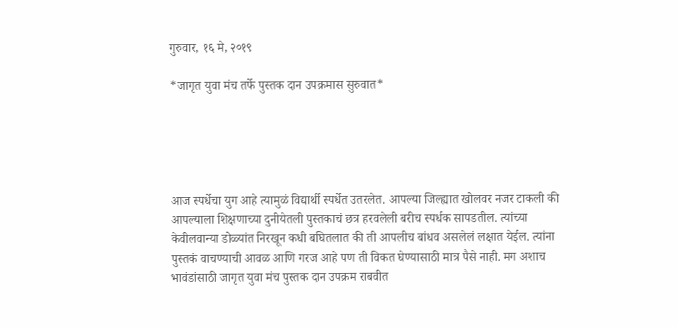गुरुवार, १६ मे, २०१९

*जागृत युवा मंच तर्फे पुस्तक दान उपक्रमास सुरुवात*





आज स्पर्धेचा युग आहे त्यामुळं विद्यार्थी स्पर्धेत उतरलेत. आपल्या जिल्ह्यात खोलवर नजर टाकली की आपल्याला शिक्षणाच्या दुनीयेतली पुस्तकाचं छत्र हरवलेली बरीच स्पर्धक सापडतील. त्यांच्या केवीलवान्या डोळ्यांत निरखून कधी बघितलात की ती आपलीच बांधव असलेलं लक्षात येईल. त्यांना पुस्तकं वाचण्याची आवळ आणि गरज आहे पण ती विकत घेण्यासाठी मात्र पैसे नाही. मग अशाच भावंडांसाठी जागृत युवा मंच पुस्तक दान उपक्रम राबवीत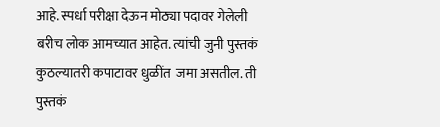आहे. स्पर्धा परीक्षा देऊन मोठ्या पदावर गेलेली बरीच लोक आमच्यात आहेत. त्यांची जुनी पुस्तकं कुठल्यातरी कपाटावर धुळींत  जमा असतील. ती पुस्तकं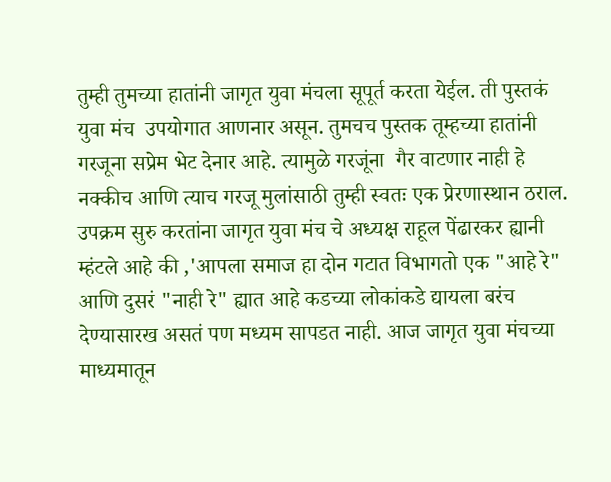तुम्ही तुमच्या हातांनी जागृत युवा मंचला सूपूर्त करता येईल. ती पुस्तकं युवा मंच  उपयोगात आणनार असून. तुमचच पुस्तक तूम्हच्या हातांनी गरजूना सप्रेम भेट देनार आहे. त्यामुळे गरजूंना  गैर वाटणार नाही हे नक्कीच आणि त्याच गरजू मुलांसाठी तुम्ही स्वतः एक प्रेरणास्थान ठराल. उपक्रम सुरु करतांना जागृत युवा मंच चे अध्यक्ष राहूल पेंढारकर ह्यानी म्हंटले आहे की ,'आपला समाज हा दोन गटात विभागतो एक "आहे रे" आणि दुसरं "नाही रे" ह्यात आहे कडच्या लोकांकडे द्यायला बरंच देण्यासारख असतं पण मध्यम सापडत नाही. आज जागृत युवा मंचच्या माध्यमातून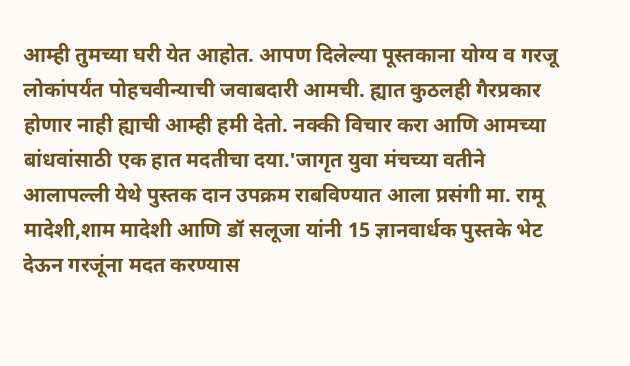आम्ही तुमच्या घरी येत आहोत. आपण दिलेल्या पूस्तकाना योग्य व गरजू लोकांपर्यंत पोहचवीन्याची जवाबदारी आमची. ह्यात कुठलही गैरप्रकार होणार नाही ह्याची आम्ही हमी देतो. नक्की विचार करा आणि आमच्या बांधवांसाठी एक हात मदतीचा दया.'जागृत युवा मंचच्या वतीने आलापल्ली येथे पुस्तक दान उपक्रम राबविण्यात आला प्रसंगी मा. रामू मादेशी,शाम मादेशी आणि डॉ सलूजा यांनी 15 ज्ञानवार्धक पुस्तके भेट देऊन गरजूंना मदत करण्यास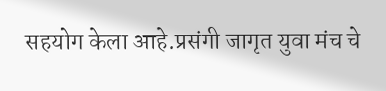सहयोग केला आहे.प्रसंगी जागृत युवा मंच चे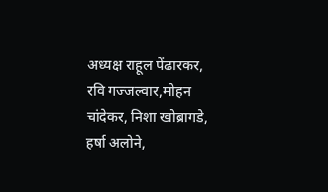अध्यक्ष राहूल पेंढारकर, रवि गज्जल्वार,मोहन चांदेकर, निशा खोब्रागडे, हर्षा अलोने,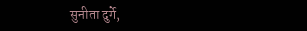सुनीता दुर्गे,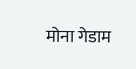मोना गेडाम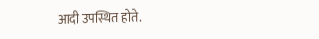आदी उपस्थित होते.